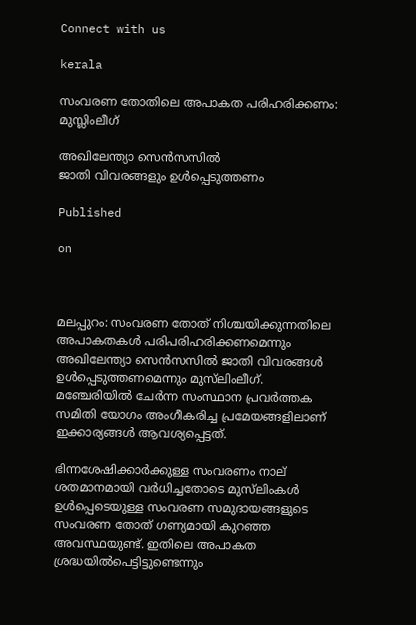Connect with us

kerala

സംവരണ തോതിലെ അപാകത പരിഹരിക്കണം: മുസ്ലിംലീഗ്

അഖിലേന്ത്യാ സെൻസസിൽ
ജാതി വിവരങ്ങളും ഉൾപ്പെടുത്തണം

Published

on



മലപ്പുറം: സംവരണ തോത് നിശ്ചയിക്കുന്നതിലെ അപാകതകൾ പരിപരിഹരിക്കണമെന്നും അഖിലേന്ത്യാ സെൻസസിൽ ജാതി വിവരങ്ങൾ ഉൾപ്പെടുത്തണമെന്നും മുസ്‌ലിംലീഗ്. മഞ്ചേരിയിൽ ചേർന്ന സംസ്ഥാന പ്രവർത്തക സമിതി യോഗം അംഗീകരിച്ച പ്രമേയങ്ങളിലാണ് ഇക്കാര്യങ്ങൾ ആവശ്യപ്പെട്ടത്.

ഭിന്നശേഷിക്കാർക്കുള്ള സംവരണം നാല് ശതമാനമായി വർധിച്ചതോടെ മുസ്‌ലിംകൾ ഉൾപ്പെടെയുള്ള സംവരണ സമുദായങ്ങളുടെ സംവരണ തോത് ഗണ്യമായി കുറഞ്ഞ അവസ്ഥയുണ്ട്. ഇതിലെ അപാകത ശ്രദ്ധയിൽപെട്ടിട്ടുണ്ടെന്നും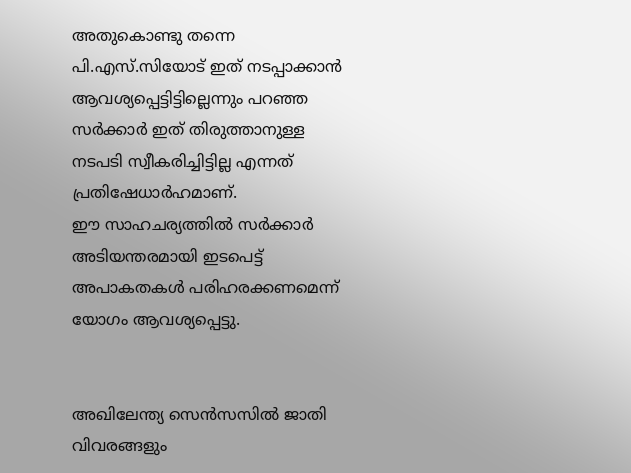അതുകൊണ്ടു തന്നെ പി.എസ്.സിയോട് ഇത് നടപ്പാക്കാൻ ആവശ്യപ്പെട്ടിട്ടില്ലെന്നും പറഞ്ഞ സർക്കാർ ഇത് തിരുത്താനുള്ള നടപടി സ്വീകരിച്ചിട്ടില്ല എന്നത് പ്രതിഷേധാർഹമാണ്.
ഈ സാഹചര്യത്തിൽ സർക്കാർ അടിയന്തരമായി ഇടപെട്ട് അപാകതകൾ പരിഹരക്കണമെന്ന് യോഗം ആവശ്യപ്പെട്ടു.


അഖിലേന്ത്യ സെൻസസിൽ ജാതി വിവരങ്ങളും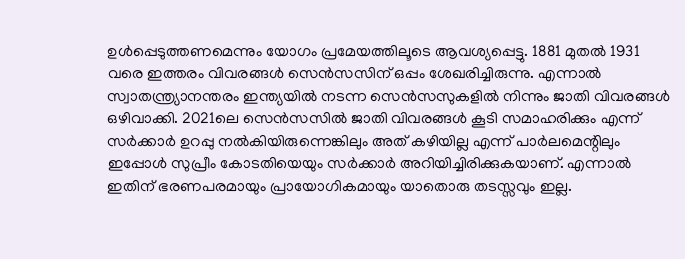ഉൾപ്പെടുത്തണമെന്നും യോഗം പ്രമേയത്തിലൂടെ ആവശ്യപ്പെട്ടു. 1881 മുതൽ 1931 വരെ ഇത്തരം വിവരങ്ങൾ സെൻസസിന് ഒപ്പം ശേഖരിച്ചിരുന്നു. എന്നാൽ സ്വാതന്ത്ര്യാനന്തരം ഇന്ത്യയിൽ നടന്ന സെൻസസുകളിൽ നിന്നും ജാതി വിവരങ്ങൾ ഒഴിവാക്കി. 2021ലെ സെൻസസിൽ ജാതി വിവരങ്ങൾ കൂടി സമാഹരിക്കും എന്ന് സർക്കാർ ഉറപ്പു നൽകിയിരുന്നെങ്കിലും അത് കഴിയില്ല എന്ന് പാർലമെന്റിലും ഇപ്പോൾ സുപ്രീം കോടതിയെയും സർക്കാർ അറിയിച്ചിരിക്കുകയാണ്. എന്നാൽ ഇതിന് ഭരണപരമായും പ്രായോഗികമായും യാതൊരു തടസ്സവും ഇല്ല.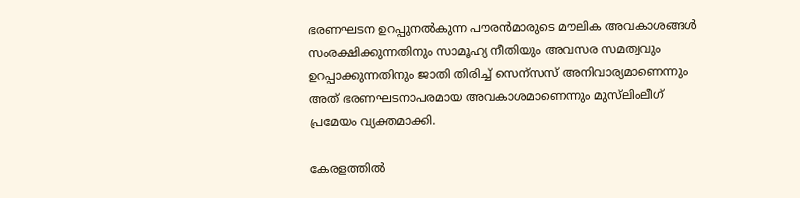ഭരണഘടന ഉറപ്പുനൽകുന്ന പൗരൻമാരുടെ മൗലിക അവകാശങ്ങൾ സംരക്ഷിക്കുന്നതിനും സാമൂഹ്യ നീതിയും അവസര സമത്വവും ഉറപ്പാക്കുന്നതിനും ജാതി തിരിച്ച് സെന്‌സസ് അനിവാര്യമാണെന്നും അത് ഭരണഘടനാപരമായ അവകാശമാണെന്നും മുസ്‌ലിംലീഗ് പ്രമേയം വ്യക്തമാക്കി.

കേരളത്തിൽ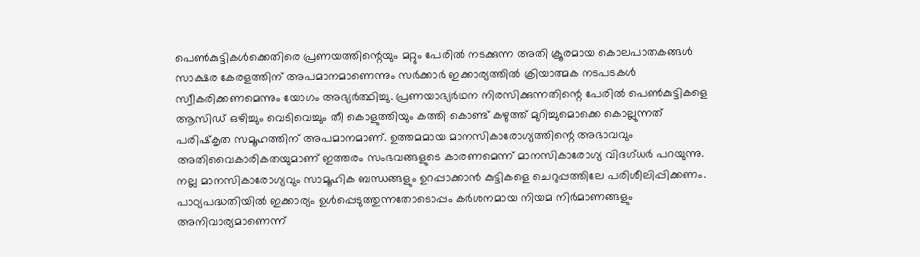പെൺകുട്ടികൾക്കെതിരെ പ്രണയത്തിന്റെയും മറ്റും പേരിൽ നടക്കുന്ന അതി ക്രൂരമായ കൊലപാതകങ്ങൾ സാക്ഷര കേരളത്തിന് അപമാനമാണെന്നും സർക്കാർ ഇക്കാര്യത്തിൽ ക്രിയാത്മക നടപടകൾ സ്വീകരിക്കണമെന്നും യോഗം അഭ്യർത്ഥിച്ചു. പ്രണയാഭ്യർഥന നിരസിക്കുന്നതിന്റെ പേരിൽ പെൺകുട്ടികളെ ആസിഡ് ഒഴിച്ചും വെടിവെച്ചും തീ കൊളുത്തിയും കത്തി കൊണ്ട് കഴുത്ത് മുറിച്ചുമൊക്കെ കൊല്ലുന്നത് പരിഷ്‌കൃത സമൂഹത്തിന് അപമാനമാണ്. ഉത്തമമായ മാനസികാരോഗ്യത്തിന്റെ അഭാവവും അതിവൈകാരികതയുമാണ് ഇത്തരം സംഭവങ്ങളുടെ കാരണമെന്ന് മാനസികാരോഗ്യ വിദഗ്ധർ പറയുന്നു. നല്ല മാനസികാരോഗ്യവും സാമൂഹിക ബന്ധങ്ങളും ഉറപ്പാക്കാൻ കുട്ടികളെ ചെറുപ്പത്തിലേ പരിശീലിപ്പിക്കണം. പാഠ്യപദ്ധതിയിൽ ഇക്കാര്യം ഉൾപ്പെടുത്തുന്നതോടൊപ്പം കർശനമായ നിയമ നിർമാണങ്ങളും അനിവാര്യമാണെന്ന്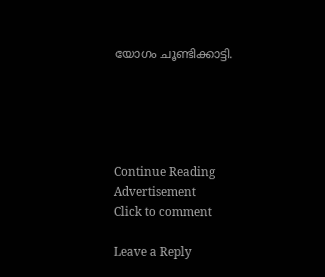യോഗം ചൂണ്ടിക്കാട്ടി.





Continue Reading
Advertisement
Click to comment

Leave a Reply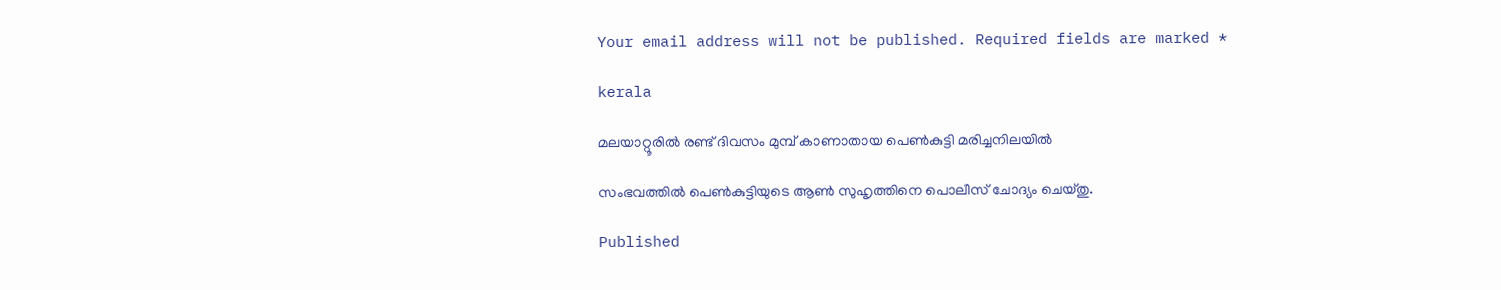Your email address will not be published. Required fields are marked *

kerala

മലയാറ്റൂരില്‍ രണ്ട് ദിവസം മുമ്പ് കാണാതായ പെണ്‍കുട്ടി മരിച്ചനിലയില്‍

സംഭവത്തില്‍ പെണ്‍കുട്ടിയുടെ ആണ്‍ സുഹൃത്തിനെ പൊലീസ് ചോദ്യം ചെയ്തു.

Published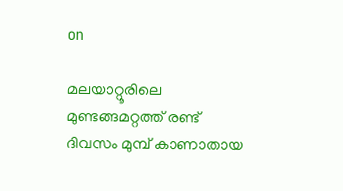on

മലയാറ്റൂരിലെ മുണ്ടങ്ങമറ്റത്ത് രണ്ട് ദിവസം മുമ്പ് കാണാതായ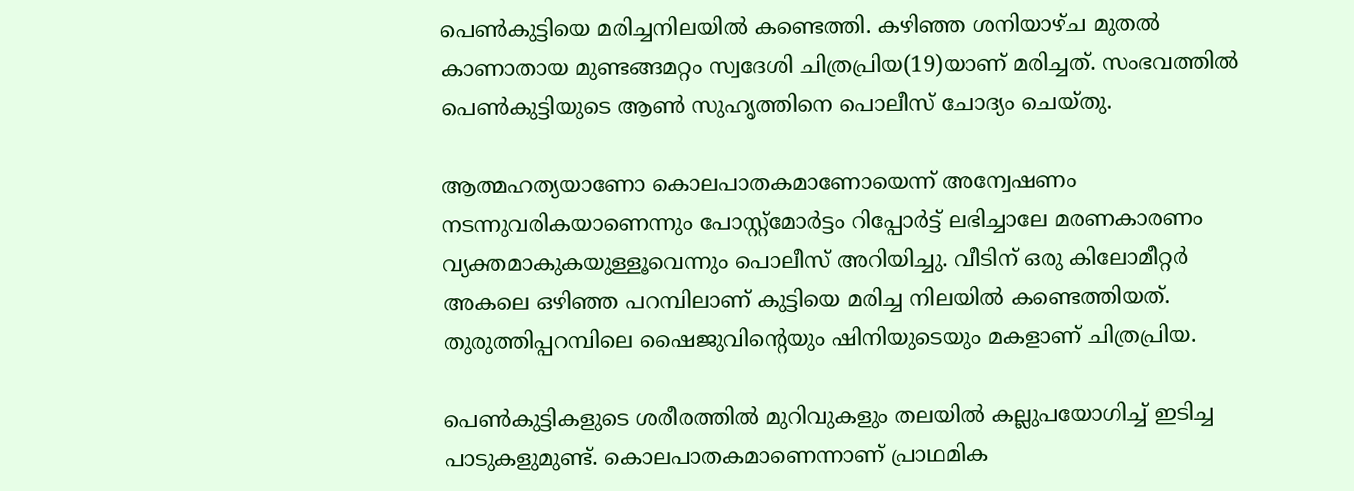പെണ്‍കുട്ടിയെ മരിച്ചനിലയില്‍ കണ്ടെത്തി. കഴിഞ്ഞ ശനിയാഴ്ച മുതല്‍ കാണാതായ മുണ്ടങ്ങമറ്റം സ്വദേശി ചിത്രപ്രിയ(19)യാണ് മരിച്ചത്. സംഭവത്തില്‍ പെണ്‍കുട്ടിയുടെ ആണ്‍ സുഹൃത്തിനെ പൊലീസ് ചോദ്യം ചെയ്തു.

ആത്മഹത്യയാണോ കൊലപാതകമാണോയെന്ന് അന്വേഷണം നടന്നുവരികയാണെന്നും പോസ്റ്റ്‌മോര്‍ട്ടം റിപ്പോര്‍ട്ട് ലഭിച്ചാലേ മരണകാരണം വ്യക്തമാകുകയുള്ളൂവെന്നും പൊലീസ് അറിയിച്ചു. വീടിന് ഒരു കിലോമീറ്റര്‍ അകലെ ഒഴിഞ്ഞ പറമ്പിലാണ് കുട്ടിയെ മരിച്ച നിലയില്‍ കണ്ടെത്തിയത്. തുരുത്തിപ്പറമ്പിലെ ഷൈജുവിന്റെയും ഷിനിയുടെയും മകളാണ് ചിത്രപ്രിയ.

പെണ്‍കുട്ടികളുടെ ശരീരത്തില്‍ മുറിവുകളും തലയില്‍ കല്ലുപയോഗിച്ച് ഇടിച്ച പാടുകളുമുണ്ട്. കൊലപാതകമാണെന്നാണ് പ്രാഥമിക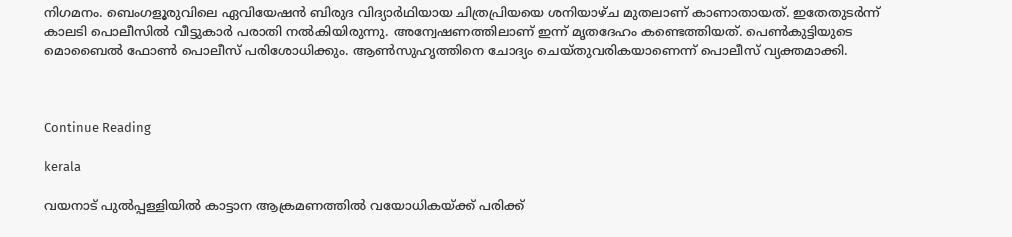നിഗമനം. ബെംഗളൂരുവിലെ ഏവിയേഷന്‍ ബിരുദ വിദ്യാര്‍ഥിയായ ചിത്രപ്രിയയെ ശനിയാഴ്ച മുതലാണ് കാണാതായത്. ഇതേതുടര്‍ന്ന് കാലടി പൊലീസില്‍ വീട്ടുകാര്‍ പരാതി നല്‍കിയിരുന്നു. അന്വേഷണത്തിലാണ് ഇന്ന് മൃതദേഹം കണ്ടെത്തിയത്. പെണ്‍കുട്ടിയുടെ മൊബൈല്‍ ഫോണ്‍ പൊലീസ് പരിശോധിക്കും. ആണ്‍സുഹൃത്തിനെ ചോദ്യം ചെയ്തുവരികയാണെന്ന് പൊലീസ് വ്യക്തമാക്കി.



Continue Reading

kerala

വയനാട് പുല്‍പ്പള്ളിയില്‍ കാട്ടാന ആക്രമണത്തില്‍ വയോധികയ്ക്ക് പരിക്ക്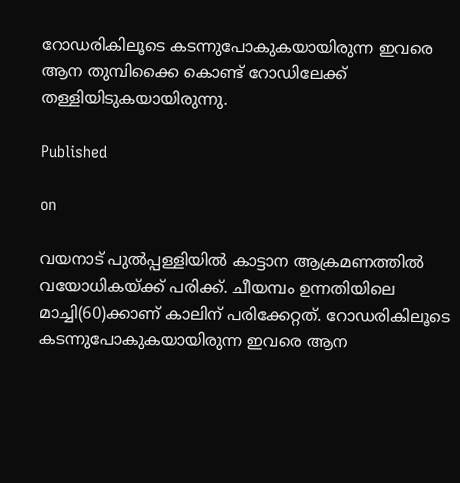റോഡരികിലൂടെ കടന്നുപോകുകയായിരുന്ന ഇവരെ ആന തുമ്പിക്കൈ കൊണ്ട് റോഡിലേക്ക് തള്ളിയിടുകയായിരുന്നു.

Published

on

വയനാട് പുല്‍പ്പള്ളിയില്‍ കാട്ടാന ആക്രമണത്തില്‍ വയോധികയ്ക്ക് പരിക്ക്. ചീയമ്പം ഉന്നതിയിലെ മാച്ചി(60)ക്കാണ് കാലിന് പരിക്കേറ്റത്. റോഡരികിലൂടെ കടന്നുപോകുകയായിരുന്ന ഇവരെ ആന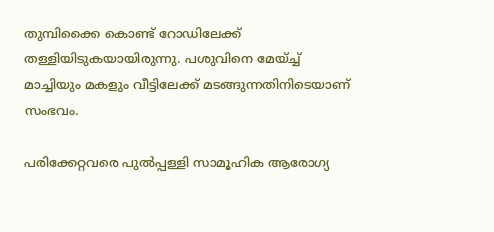തുമ്പിക്കൈ കൊണ്ട് റോഡിലേക്ക് തള്ളിയിടുകയായിരുന്നു. പശുവിനെ മേയ്ച്ച് മാച്ചിയും മകളും വീട്ടിലേക്ക് മടങ്ങുന്നതിനിടെയാണ് സംഭവം.

പരിക്കേറ്റവരെ പുല്‍പ്പള്ളി സാമൂഹിക ആരോഗ്യ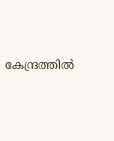കേന്ദ്രത്തില്‍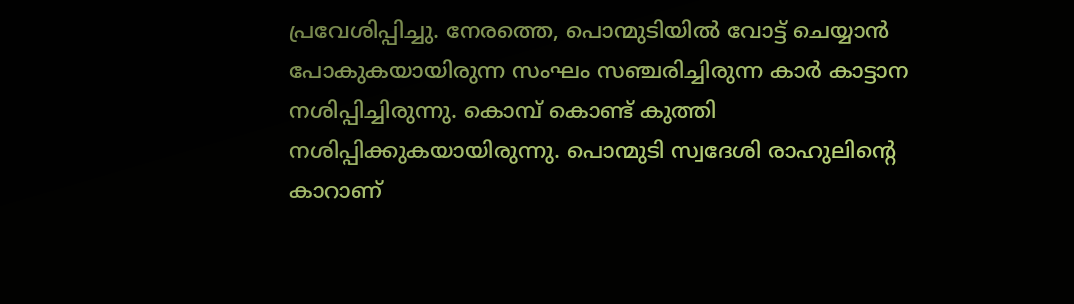പ്രവേശിപ്പിച്ചു. നേരത്തെ, പൊന്മുടിയില്‍ വോട്ട് ചെയ്യാന്‍ പോകുകയായിരുന്ന സംഘം സഞ്ചരിച്ചിരുന്ന കാര്‍ കാട്ടാന നശിപ്പിച്ചിരുന്നു. കൊമ്പ് കൊണ്ട് കുത്തി നശിപ്പിക്കുകയായിരുന്നു. പൊന്മുടി സ്വദേശി രാഹുലിന്റെ കാറാണ്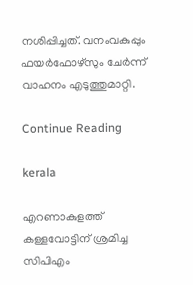നശിപ്പിച്ചത്. വനംവകുപ്പും ഫയര്‍ഫോഴ്‌സും ചേര്‍ന്ന് വാഹനം എടുത്തുമാറ്റി.

Continue Reading

kerala

എറണാകുളത്ത് കള്ളവോട്ടിന് ശ്രമിച്ച സിപിഎം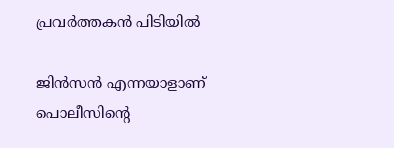പ്രവര്‍ത്തകന്‍ പിടിയില്‍

ജിന്‍സന്‍ എന്നയാളാണ് പൊലീസിന്റെ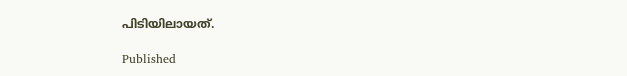പിടിയിലായത്.

Published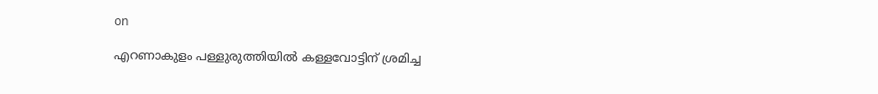on

എറണാകുളം പള്ളുരുത്തിയില്‍ കള്ളവോട്ടിന് ശ്രമിച്ച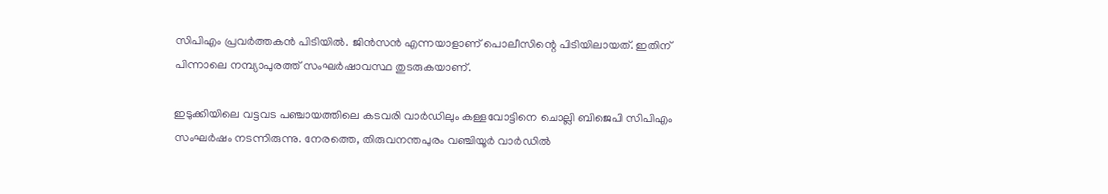സിപിഎം പ്രവര്‍ത്തകന്‍ പിടിയില്‍. ജിന്‍സന്‍ എന്നയാളാണ് പൊലീസിന്റെ പിടിയിലായത്. ഇതിന് പിന്നാലെ നമ്പ്യാപുരത്ത് സംഘര്‍ഷാവസ്ഥ തുടരുകയാണ്.

ഇടുക്കിയിലെ വട്ടവട പഞ്ചായത്തിലെ കടവരി വാര്‍ഡിലും കള്ളവോട്ടിനെ ചൊല്ലി ബിജെപി സിപിഎം സംഘര്‍ഷം നടന്നിരുന്നു. നേരത്തെ, തിരുവനന്തപുരം വഞ്ചിയൂര്‍ വാര്‍ഡില്‍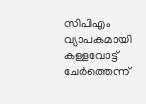സിപിഎം വ്യാപകമായി കള്ളവോട്ട് ചേര്‍ത്തെന്ന്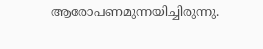ആരോപണമുന്നയിച്ചിരുന്നു.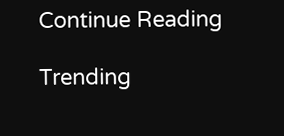Continue Reading

Trending